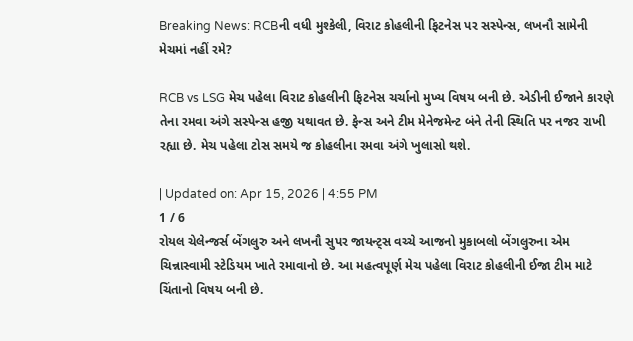Breaking News: RCBની વધી મુશ્કેલી, વિરાટ કોહલીની ફિટનેસ પર સસ્પેન્સ, લખનૌ સામેની મેચમાં નહીં રમે?

RCB vs LSG મેચ પહેલા વિરાટ કોહલીની ફિટનેસ ચર્ચાનો મુખ્ય વિષય બની છે. એડીની ઈજાને કારણે તેના રમવા અંગે સસ્પેન્સ હજી યથાવત છે. ફેન્સ અને ટીમ મેનેજમેન્ટ બંને તેની સ્થિતિ પર નજર રાખી રહ્યા છે. મેચ પહેલા ટોસ સમયે જ કોહલીના રમવા અંગે ખુલાસો થશે.

| Updated on: Apr 15, 2026 | 4:55 PM
1 / 6
રોયલ ચેલેન્જર્સ બેંગલુરુ અને લખનૌ સુપર જાયન્ટ્સ વચ્ચે આજનો મુકાબલો બેંગલુરુના એમ ચિન્નાસ્વામી સ્ટેડિયમ ખાતે રમાવાનો છે. આ મહત્વપૂર્ણ મેચ પહેલા વિરાટ કોહલીની ઈજા ટીમ માટે ચિંતાનો વિષય બની છે.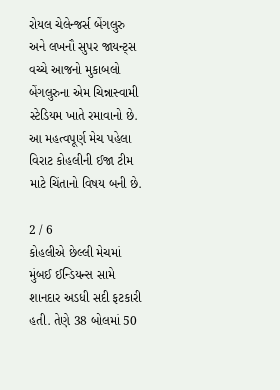રોયલ ચેલેન્જર્સ બેંગલુરુ અને લખનૌ સુપર જાયન્ટ્સ વચ્ચે આજનો મુકાબલો બેંગલુરુના એમ ચિન્નાસ્વામી સ્ટેડિયમ ખાતે રમાવાનો છે. આ મહત્વપૂર્ણ મેચ પહેલા વિરાટ કોહલીની ઈજા ટીમ માટે ચિંતાનો વિષય બની છે.

2 / 6
કોહલીએ છેલ્લી મેચમાં મુંબઈ ઈન્ડિયન્સ સામે શાનદાર અડધી સદી ફટકારી હતી. તેણે 38 બોલમાં 50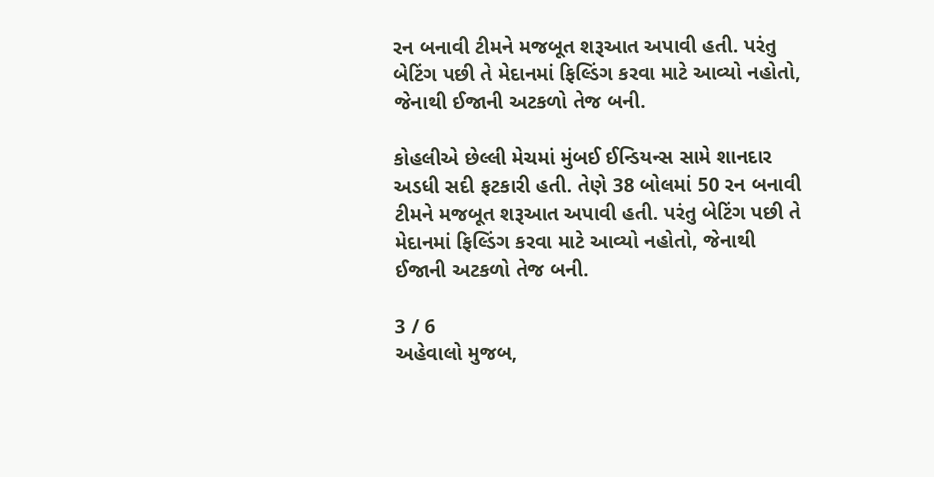રન બનાવી ટીમને મજબૂત શરૂઆત અપાવી હતી. પરંતુ બેટિંગ પછી તે મેદાનમાં ફિલ્ડિંગ કરવા માટે આવ્યો નહોતો, જેનાથી ઈજાની અટકળો તેજ બની.

કોહલીએ છેલ્લી મેચમાં મુંબઈ ઈન્ડિયન્સ સામે શાનદાર અડધી સદી ફટકારી હતી. તેણે 38 બોલમાં 50 રન બનાવી ટીમને મજબૂત શરૂઆત અપાવી હતી. પરંતુ બેટિંગ પછી તે મેદાનમાં ફિલ્ડિંગ કરવા માટે આવ્યો નહોતો, જેનાથી ઈજાની અટકળો તેજ બની.

3 / 6
અહેવાલો મુજબ,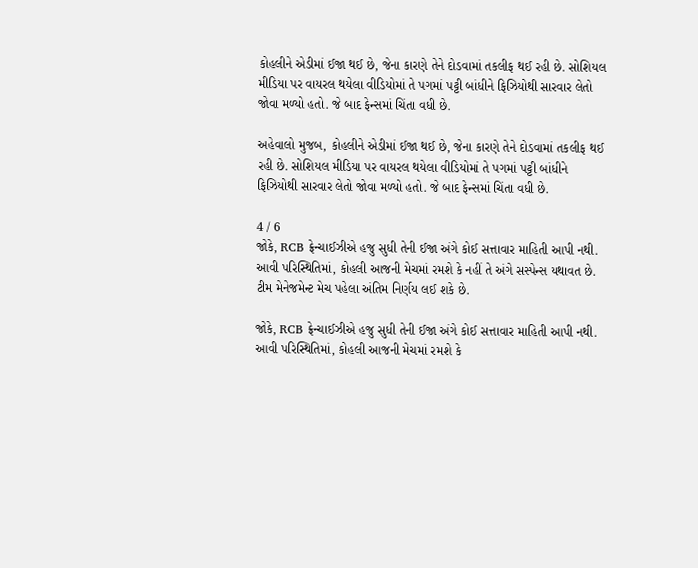કોહલીને એડીમાં ઈજા થઈ છે, જેના કારણે તેને દોડવામાં તકલીફ થઈ રહી છે. સોશિયલ મીડિયા પર વાયરલ થયેલા વીડિયોમાં તે પગમાં પટ્ટી બાંધીને ફિઝિયોથી સારવાર લેતો જોવા મળ્યો હતો. જે બાદ ફેન્સમાં ચિંતા વધી છે.

અહેવાલો મુજબ, કોહલીને એડીમાં ઈજા થઈ છે, જેના કારણે તેને દોડવામાં તકલીફ થઈ રહી છે. સોશિયલ મીડિયા પર વાયરલ થયેલા વીડિયોમાં તે પગમાં પટ્ટી બાંધીને ફિઝિયોથી સારવાર લેતો જોવા મળ્યો હતો. જે બાદ ફેન્સમાં ચિંતા વધી છે.

4 / 6
જોકે, RCB ફ્રેન્ચાઈઝીએ હજુ સુધી તેની ઈજા અંગે કોઈ સત્તાવાર માહિતી આપી નથી. આવી પરિસ્થિતિમાં, કોહલી આજની મેચમાં રમશે કે નહીં તે અંગે સસ્પેન્સ યથાવત છે. ટીમ મેનેજમેન્ટ મેચ પહેલા અંતિમ નિર્ણય લઈ શકે છે.

જોકે, RCB ફ્રેન્ચાઈઝીએ હજુ સુધી તેની ઈજા અંગે કોઈ સત્તાવાર માહિતી આપી નથી. આવી પરિસ્થિતિમાં, કોહલી આજની મેચમાં રમશે કે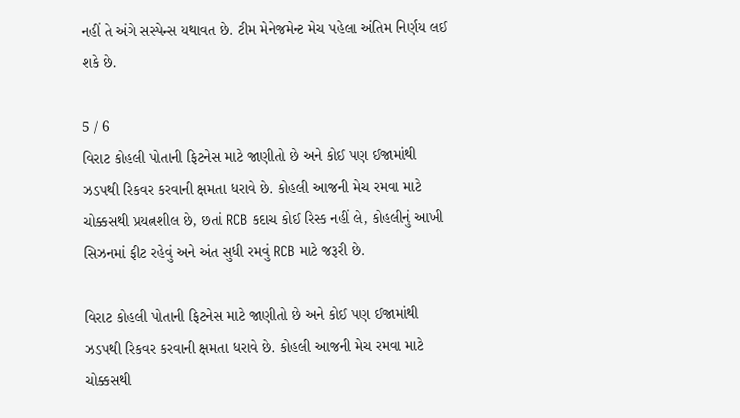નહીં તે અંગે સસ્પેન્સ યથાવત છે. ટીમ મેનેજમેન્ટ મેચ પહેલા અંતિમ નિર્ણય લઈ શકે છે.

5 / 6
વિરાટ કોહલી પોતાની ફિટનેસ માટે જાણીતો છે અને કોઈ પણ ઈજામાંથી ઝડપથી રિકવર કરવાની ક્ષમતા ધરાવે છે. કોહલી આજની મેચ રમવા માટે ચોક્કસથી પ્રયત્નશીલ છે, છતાં RCB કદાચ કોઈ રિસ્ક નહીં લે, કોહલીનું આખી સિઝનમાં ફીટ રહેવું અને અંત સુધી રમવું RCB માટે જરૂરી છે.

વિરાટ કોહલી પોતાની ફિટનેસ માટે જાણીતો છે અને કોઈ પણ ઈજામાંથી ઝડપથી રિકવર કરવાની ક્ષમતા ધરાવે છે. કોહલી આજની મેચ રમવા માટે ચોક્કસથી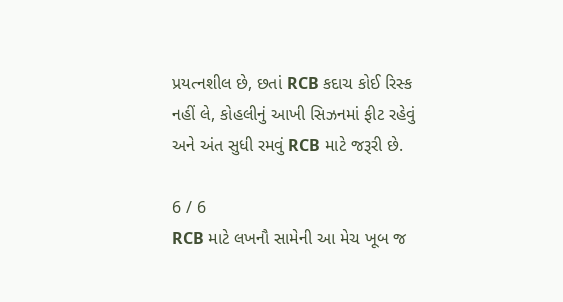પ્રયત્નશીલ છે, છતાં RCB કદાચ કોઈ રિસ્ક નહીં લે, કોહલીનું આખી સિઝનમાં ફીટ રહેવું અને અંત સુધી રમવું RCB માટે જરૂરી છે.

6 / 6
RCB માટે લખનૌ સામેની આ મેચ ખૂબ જ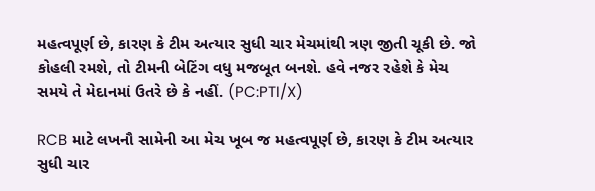મહત્વપૂર્ણ છે, કારણ કે ટીમ અત્યાર સુધી ચાર મેચમાંથી ત્રણ જીતી ચૂકી છે. જો કોહલી રમશે, તો ટીમની બેટિંગ વધુ મજબૂત બનશે. હવે નજર રહેશે કે મેચ સમયે તે મેદાનમાં ઉતરે છે કે નહીં. (PC:PTI/X)

RCB માટે લખનૌ સામેની આ મેચ ખૂબ જ મહત્વપૂર્ણ છે, કારણ કે ટીમ અત્યાર સુધી ચાર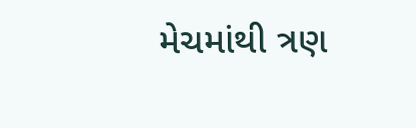મેચમાંથી ત્રણ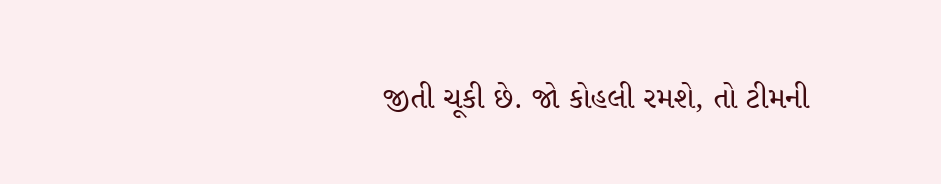જીતી ચૂકી છે. જો કોહલી રમશે, તો ટીમની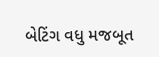બેટિંગ વધુ મજબૂત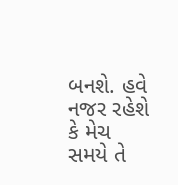બનશે. હવે નજર રહેશે કે મેચ સમયે તે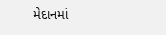મેદાનમાં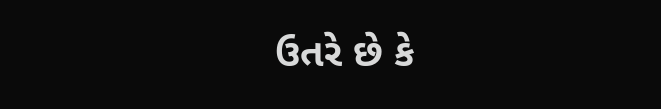ઉતરે છે કે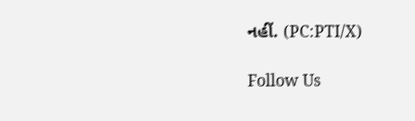નહીં. (PC:PTI/X)

Follow Us